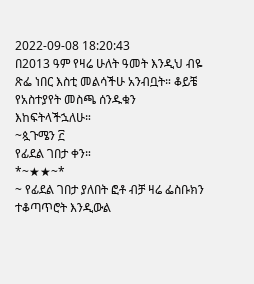2022-09-08 18:20:43
በ2013 ዓም የዛሬ ሁለት ዓመት እንዲህ ብዬ ጽፌ ነበር እስቲ መልሳችሁ አንብቧት። ቆይቼ የአስተያየት መስጫ ሰንዱቁን እከፍትላችኋለሁ።
~ጷጉሜን ፫
የፊደል ገበታ ቀን።
*~★★~*
~ የፊደል ገበታ ያለበት ፎቶ ብቻ ዛሬ ፌስቡክን ተቆጣጥሮት እንዲውል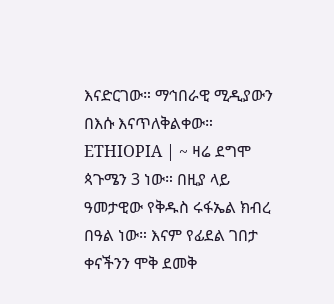እናድርገው። ማኅበራዊ ሚዲያውን በእሱ እናጥለቅልቀው።
ETHIOPIA | ~ ዛሬ ደግሞ ጳጉሜን 3 ነው። በዚያ ላይ ዓመታዊው የቅዱስ ሩፋኤል ክብረ በዓል ነው። እናም የፊደል ገበታ ቀናችንን ሞቅ ደመቅ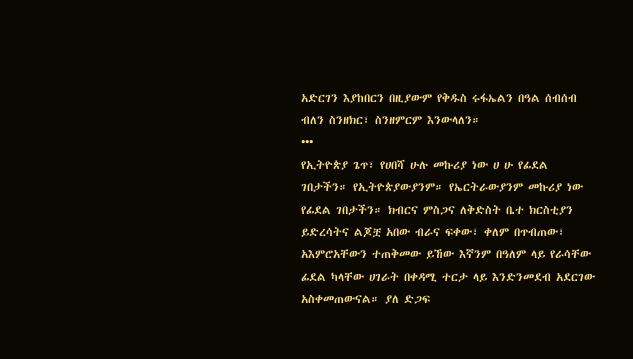አድርገን እያከበርን በዚያውም የቅዱስ ሩፋኤልን በዓል ሰብሰብ ብለን ስንዘክር፣ ስንዘምርም እንውላለን።
•••
የኢትዮጵያ ጌጥ፣ የሀበሻ ሁሉ መኩሪያ ነው ሀ ሁ የፊደል ገበታችን። የኢትዮጵያውያንም። የኤርትራውያንም መኩሪያ ነው የፊደል ገበታችን። ክብርና ምስጋና ለቅድስት ቤተ ክርስቲያን ይድረሳትና ልጆቿ አበው ብራና ፍቀው፣ ቀለም በጥብጠው፣ አእምሮአቸውን ተጠቅመው ይኸው እኛንም በዓለም ላይ የራሳቸው ፊደል ካላቸው ሀገራት በቀዳሚ ተርታ ላይ እንድንመደብ አደርገው አስቀመጠውናል። ያለ ድጋፍ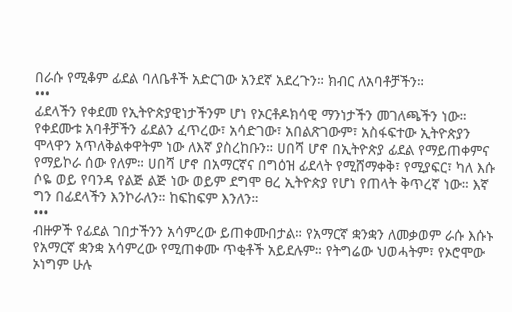በራሱ የሚቆም ፊደል ባለቤቶች አድርገው አንደኛ አደረጉን። ክብር ለአባቶቻችን።
•••
ፊደላችን የቀደመ የኢትዮጵያዊነታችንም ሆነ የኦርቶዶክሳዊ ማንነታችን መገለጫችን ነው። የቀደሙቱ አባቶቻችን ፊደልን ፈጥረው፣ አሳድገው፣ አበልጽገውም፣ አስፋፍተው ኢትዮጵያን ሞላዋን አጥለቅልቀዋትም ነው ለእኛ ያስረከቡን። ሀበሻ ሆኖ በኢትዮጵያ ፊደል የማይጠቀምና የማይኮራ ሰው የለም። ሀበሻ ሆኖ በአማርኛና በግዕዝ ፊደላት የሚሸማቀቅ፣ የሚያፍር፣ ካለ እሱ ሶዬ ወይ የባንዳ የልጅ ልጅ ነው ወይም ደግሞ ፀረ ኢትዮጵያ የሆነ የጠላት ቅጥረኛ ነው። እኛ ግን በፊደላችን እንኮራለን። ከፍከፍም እንለን።
•••
ብዙዎች የፊደል ገበታችንን አሳምረው ይጠቀሙበታል። የአማርኛ ቋንቋን ለመቃወም ራሱ እሱኑ የአማርኛ ቋንቋ አሳምረው የሚጠቀሙ ጥቂቶች አይደሉም። የትግሬው ህወሓትም፣ የኦሮሞው ኦነግም ሁሉ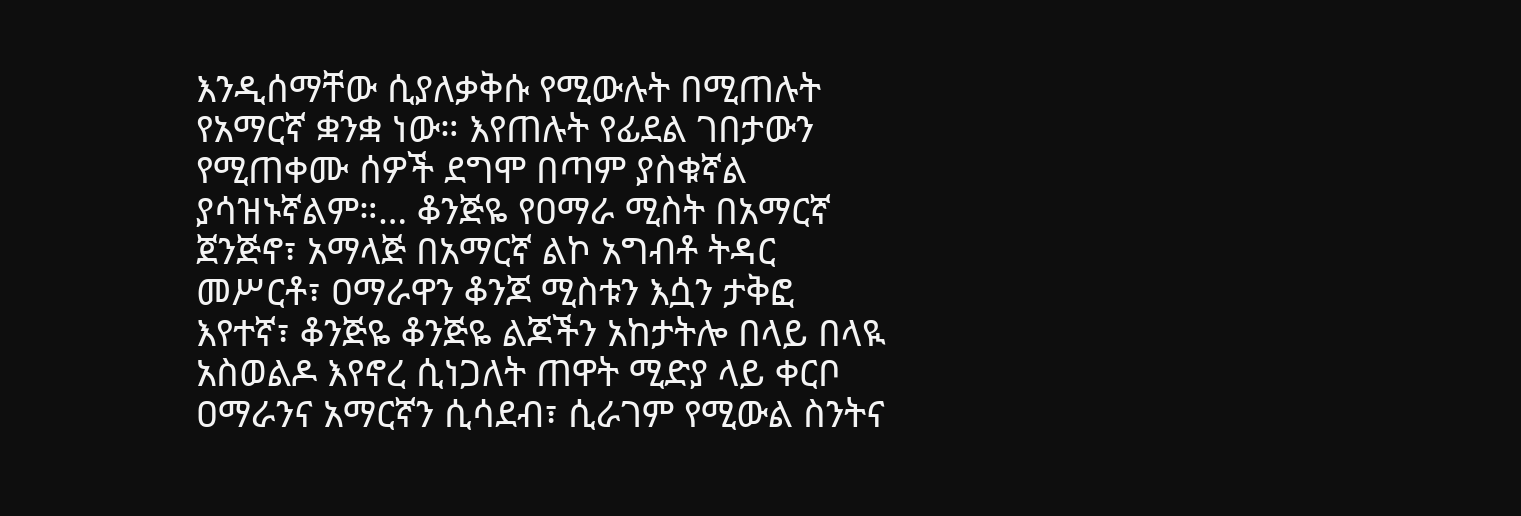እንዲሰማቸው ሲያለቃቅሱ የሚውሉት በሚጠሉት የአማርኛ ቋንቋ ነው። እየጠሉት የፊደል ገበታውን የሚጠቀሙ ሰዎች ደግሞ በጣም ያስቁኛል ያሳዝኑኛልም።… ቆንጅዬ የዐማራ ሚስት በአማርኛ ጀንጅኖ፣ አማላጅ በአማርኛ ልኮ አግብቶ ትዳር መሥርቶ፣ ዐማራዋን ቆንጆ ሚስቱን እሷን ታቅፎ እየተኛ፣ ቆንጅዬ ቆንጅዬ ልጆችን አከታትሎ በላይ በላዪ አስወልዶ እየኖረ ሲነጋለት ጠዋት ሚድያ ላይ ቀርቦ ዐማራንና አማርኛን ሲሳደብ፣ ሲራገም የሚውል ስንትና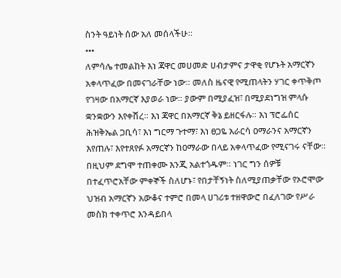ስንት ዓይነት ሰው አለ መሰላችሁ።
•••
ለምሳሌ ተመልከት እነ ጃዋር መሀመድ ሀብታምና ታዋቂ የሆኑት አማርኛን አቀላጥፈው በመናገራቸው ነው። መለስ ዜናዊ የሚጠላትን ሃገር ቀጥቅጦ የገዛው በአማርኛ እያወራ ነው። ያውም በሚያፈዝ፣ በሚያደነግዝ ምላሱ ቋንቋውን እየቀሸረ። እነ ጃዋር በአማርኛ ቅኔ ይዘርፋሉ። እነ ፕሮፌሰር ሕዝቅኤል ጋቢሳ፣ እነ ግርማ ጉተማ፣ እነ ፀጋዬ አራርሳ ዐማራንና አማርኛን እየጠሉ፣ እየተጸየፉ አማርኛን ከዐማራው በላይ አቀላጥፈው የሚናገሩ ናቸው። በዚህም ደግሞ ተጠቀሙ እንጂ አልተጎዱም። ነገር ግን ሰዎቹ በተፈጥሮአቸው ምቀኞች ስለሆኑ፣ የበታቸኝነት ስለሚያጠቃቸው የኦሮሞው ህዝብ አማርኛን አውቆና ተምሮ በመላ ሀገሪቱ ተዘዋውሮ በፈለገው የሥራ መስክ ተቀጥሮ እንዳይበላ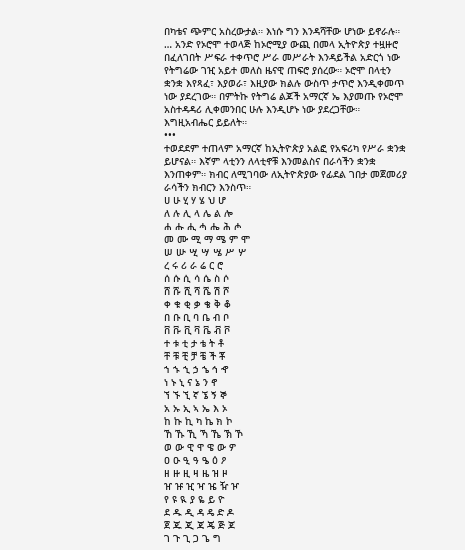በካቴና ጭምር አስረውታል። እነሱ ግን እንዳሻቸው ሆነው ይኖራሉ።
… አንድ የኦሮሞ ተወላጅ ከኦሮሚያ ውጪ በመላ ኢትዮጵያ ተዟዙሮ በፈለገበት ሥፍራ ተቀጥሮ ሥራ መሥራት እንዳይችል አድርጎ ነው የትግሬው ገዢ አይተ መለስ ዜናዊ ጠፍሮ ያሰረው። ኦሮሞ በላቲን ቋንቋ እየጻፈ፣ እያወራ፣ እዚያው ክልሉ ውስጥ ታጥሮ እንዲቀመጥ ነው ያደረገው። በምትኩ የትግሬ ልጆች አማርኛ ኤ እያመጡ የኦሮሞ አስተዳዳሪ ሊቀመንበር ሁሉ እንዲሆኑ ነው ያደረጋቸው። እግዚአብሔር ይይለት።
•••
ተወደደም ተጠላም አማርኛ ከኢትዮጵያ አልፎ የአፍሪካ የሥራ ቋንቋ ይሆናል። እኛም ላቲንን ለላቲኖቹ እንመልስና በራሳችን ቋንቋ እንጠቀም። ክብር ለሚገባው ለኢትዮጵያው የፊደል ገበታ መጀመሪያ ራሳችን ክብርን እንስጥ።
ሀ ሁ ሂ ሃ ሄ ህ ሆ
ለ ሉ ሊ ላ ሌ ል ሎ
ሐ ሑ ሒ ሓ ሔ ሕ ሖ
መ ሙ ሚ ማ ሜ ም ሞ
ሠ ሡ ሢ ሣ ሤ ሥ ሦ
ረ ሩ ሪ ራ ሬ ር ሮ
ሰ ሱ ሲ ሳ ሴ ስ ሶ
ሸ ሹ ሺ ሻ ሼ ሽ ሾ
ቀ ቁ ቂ ቃ ቄ ቅ ቆ
በ ቡ ቢ ባ ቤ ብ ቦ
ቨ ቩ ቪ ቫ ቬ ቭ ቮ
ተ ቱ ቲ ታ ቴ ት ቶ
ቸ ቹ ቺ ቻ ቼ ች ቾ
ኀ ኁ ኂ ኃ ኄ ኅ ኆ
ነ ኑ ኒ ና ኔ ን ኖ
ኘ ኙ ኚ ኛ ኜ ኝ ኞ
አ ኡ ኢ ኣ ኤ እ ኦ
ከ ኩ ኪ ካ ኬ ክ ኮ
ኸ ኹ ኺ ኻ ኼ ኽ ኾ
ወ ው ዊ ዋ ዌ ው ዎ
ዐ ዑ ዒ ዓ ዔ ዕ ዖ
ዘ ዙ ዚ ዛ ዜ ዝ ዞ
ዠ ዡ ዢ ዣ ዤ ዥ ዦ
የ ዩ ዪ ያ ዬ ይ ዮ
ደ ዱ ዲ ዳ ዴ ድ ዶ
ጀ ጁ ጂ ጃ ጄ ጅ ጆ
ገ ጉ ጊ ጋ ጌ ግ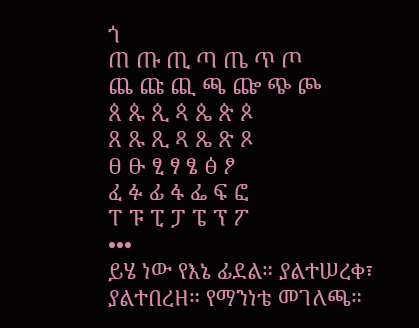ጎ
ጠ ጡ ጢ ጣ ጤ ጥ ጦ
ጨ ጩ ጪ ጫ ጬ ጭ ጮ
ጰ ጱ ጲ ጳ ጴ ጵ ጶ
ጸ ጹ ጺ ጻ ጼ ጽ ጾ
ፀ ፁ ፂ ፃ ፄ ፅ ፆ
ፈ ፉ ፊ ፋ ፌ ፍ ፎ
ፐ ፑ ፒ ፓ ፔ ፕ ፖ
•••
ይሄ ነው የእኔ ፊደል። ያልተሠረቀ፣ ያልተበረዘ። የማንነቴ መገለጫ።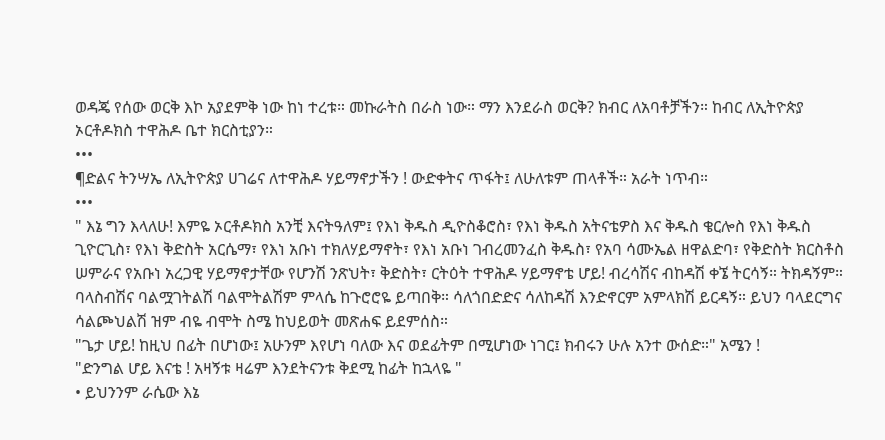ወዳጄ የሰው ወርቅ እኮ አያደምቅ ነው ከነ ተረቱ። መኩራትስ በራስ ነው። ማን እንደራስ ወርቅ? ክብር ለአባቶቻችን። ከብር ለኢትዮጵያ ኦርቶዶክስ ተዋሕዶ ቤተ ክርስቲያን።
•••
¶ድልና ትንሣኤ ለኢትዮጵያ ሀገሬና ለተዋሕዶ ሃይማኖታችን ! ውድቀትና ጥፋት፤ ለሁለቱም ጠላቶች። አራት ነጥብ።
•••
" እኔ ግን እላለሁ! እምዬ ኦርቶዶክስ አንቺ እናትዓለም፤ የእነ ቅዱስ ዲዮስቆሮስ፣ የእነ ቅዱስ አትናቴዎስ እና ቅዱስ ቄርሎስ የእነ ቅዱስ ጊዮርጊስ፣ የእነ ቅድስት አርሴማ፣ የእነ አቡነ ተክለሃይማኖት፣ የእነ አቡነ ገብረመንፈስ ቅዱስ፣ የአባ ሳሙኤል ዘዋልድባ፣ የቅድስት ክርስቶስ ሠምራና የአቡነ አረጋዊ ሃይማኖታቸው የሆንሽ ንጽህት፣ ቅድስት፣ ርትዕት ተዋሕዶ ሃይማኖቴ ሆይ! ብረሳሽና ብከዳሽ ቀኜ ትርሳኝ። ትክዳኝም። ባላስብሽና ባልሟገትልሽ ባልሞትልሽም ምላሴ ከጉሮሮዬ ይጣበቅ። ሳለጎበድድና ሳለከዳሽ እንድኖርም አምላክሽ ይርዳኝ። ይህን ባላደርግና ሳልጮህልሽ ዝም ብዬ ብሞት ስሜ ከህይወት መጽሐፍ ይደምሰስ።
"ጌታ ሆይ! ከዚህ በፊት በሆነው፤ አሁንም እየሆነ ባለው እና ወደፊትም በሚሆነው ነገር፤ ክብሩን ሁሉ አንተ ውሰድ።" አሜን !
"ድንግል ሆይ እናቴ ! አዛኝቱ ዛሬም እንደትናንቱ ቅደሚ ከፊት ከኋላዬ "
• ይህንንም ራሴው እኔ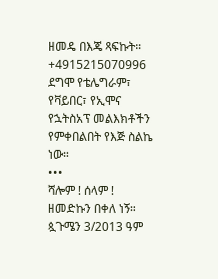ዘመዴ በእጄ ጻፍኩት። +4915215070996 ደግሞ የቴሌግራም፣ የቫይበር፣ የኢሞና የኋትስአፕ መልእክቶችን የምቀበልበት የእጅ ስልኬ ነው።
•••
ሻሎም ! ሰላም !
ዘመድኩን በቀለ ነኝ።
ጷጉሜን 3/2013 ዓም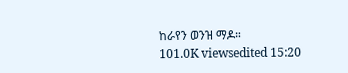ከራየን ወንዝ ማዶ።
101.0K viewsedited 15:20